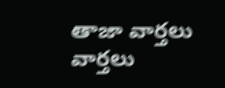తాజా వార్తలు
వార్తలు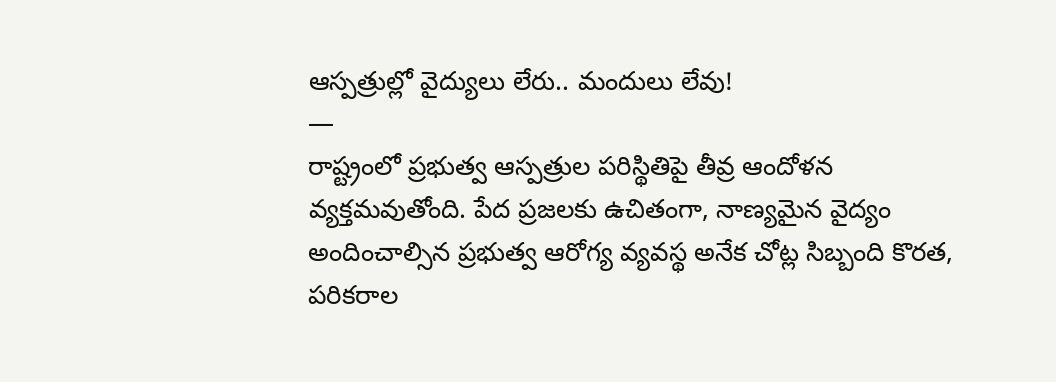ఆస్పత్రుల్లో వైద్యులు లేరు.. మందులు లేవు!
—
రాష్ట్రంలో ప్రభుత్వ ఆస్పత్రుల పరిస్థితిపై తీవ్ర ఆందోళన వ్యక్తమవుతోంది. పేద ప్రజలకు ఉచితంగా, నాణ్యమైన వైద్యం అందించాల్సిన ప్రభుత్వ ఆరోగ్య వ్యవస్థ అనేక చోట్ల సిబ్బంది కొరత, పరికరాల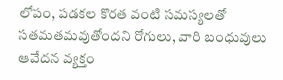లోపం, పడకల కొరత వంటి సమస్యలతో సతమతమవుతోందని రోగులు, వారి బంధువులు ఆవేదన వ్యక్తం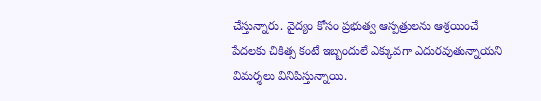చేస్తున్నారు. వైద్యం కోసం ప్రభుత్వ ఆస్పత్రులను ఆశ్రయించే పేదలకు చికిత్స కంటే ఇబ్బందులే ఎక్కువగా ఎదురవుతున్నాయని విమర్శలు వినిపిస్తున్నాయి.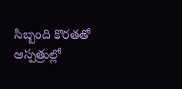సిబ్బంది కొరతతో ఆస్పత్రుల్లో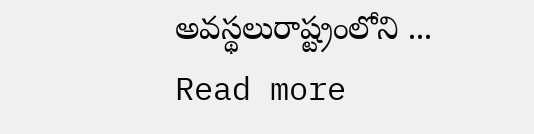అవస్థలురాష్ట్రంలోని ... Read more